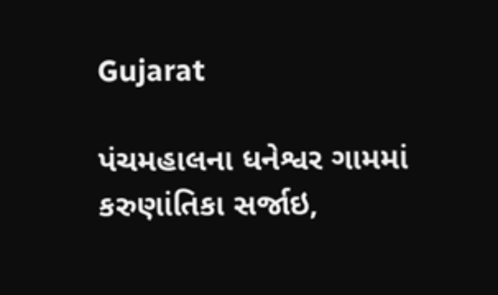Gujarat

પંચમહાલના ધનેશ્વર ગામમાં કરુણાંતિકા સર્જાઇ,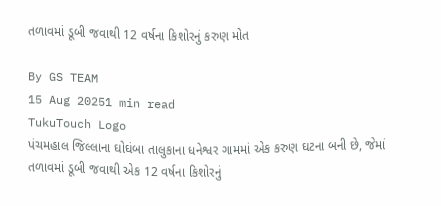તળાવમાં ડૂબી જવાથી 12 વર્ષના કિશોરનું કરુણ મોત

By GS TEAM
15 Aug 20251 min read
TukuTouch Logo
પંચમહાલ જિલ્લાના ઘોઘંબા તાલુકાના ધનેશ્વર ગામમાં એક કરુણ ઘટના બની છે, જેમાં તળાવમાં ડૂબી જવાથી એક 12 વર્ષના કિશોરનું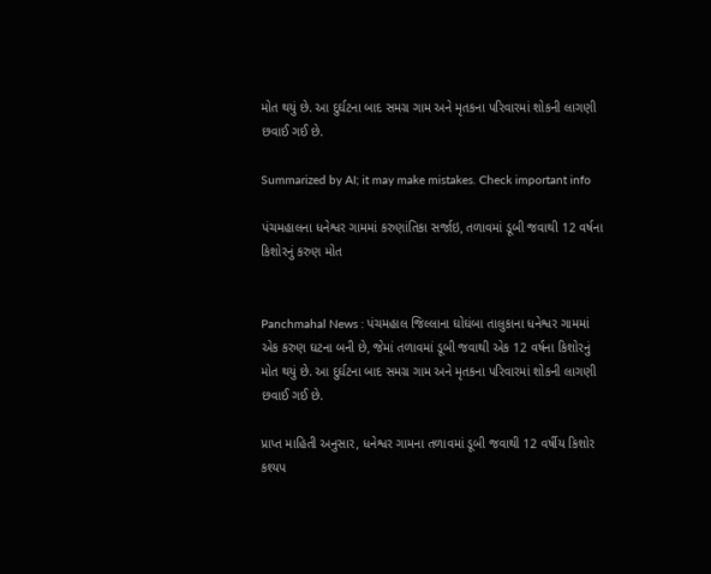મોત થયું છે. આ દુર્ઘટના બાદ સમગ્ર ગામ અને મૃતકના પરિવારમાં શોકની લાગણી છવાઈ ગઈ છે.

Summarized by AI; it may make mistakes. Check important info

પંચમહાલના ધનેશ્વર ગામમાં કરુણાંતિકા સર્જાઇ, તળાવમાં ડૂબી જવાથી 12 વર્ષના કિશોરનું કરુણ મોત


Panchmahal News : પંચમહાલ જિલ્લાના ઘોઘંબા તાલુકાના ધનેશ્વર ગામમાં એક કરુણ ઘટના બની છે, જેમાં તળાવમાં ડૂબી જવાથી એક 12 વર્ષના કિશોરનું મોત થયું છે. આ દુર્ઘટના બાદ સમગ્ર ગામ અને મૃતકના પરિવારમાં શોકની લાગણી છવાઈ ગઈ છે.

પ્રાપ્ત માહિતી અનુસાર, ધનેશ્વર ગામના તળાવમાં ડૂબી જવાથી 12 વર્ષીય કિશોર કશ્યપ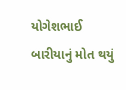યોગેશભાઈ બારીયાનું મોત થયું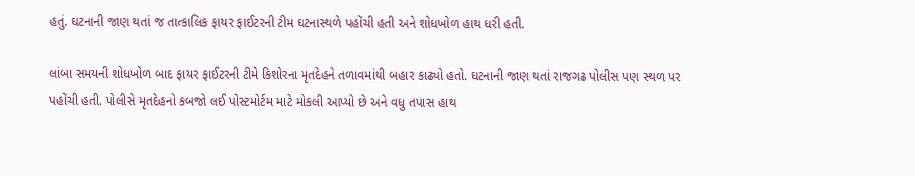હતું. ઘટનાની જાણ થતાં જ તાત્કાલિક ફાયર ફાઈટરની ટીમ ઘટનાસ્થળે પહોંચી હતી અને શોધખોળ હાથ ધરી હતી.

લાંબા સમયની શોધખોળ બાદ ફાયર ફાઈટરની ટીમે કિશોરના મૃતદેહને તળાવમાંથી બહાર કાઢ્યો હતો. ઘટનાની જાણ થતાં રાજગઢ પોલીસ પણ સ્થળ પર પહોંચી હતી. પોલીસે મૃતદેહનો કબજો લઈ પોસ્ટમોર્ટમ માટે મોકલી આપ્યો છે અને વધુ તપાસ હાથ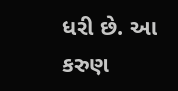ધરી છે. આ કરુણ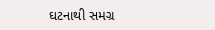ઘટનાથી સમગ્ર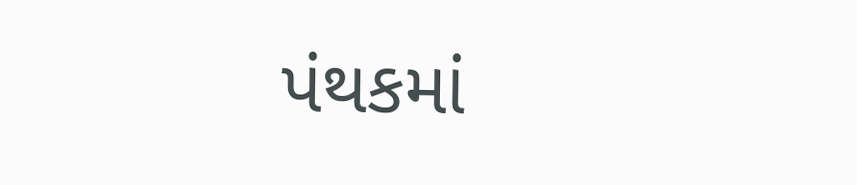પંથકમાં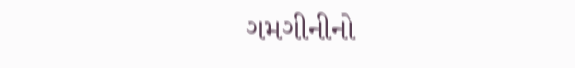ગમગીનીનો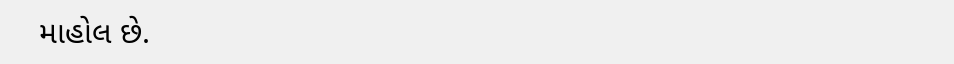માહોલ છે.